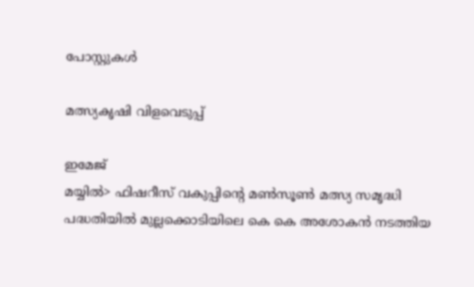പോസ്റ്റുകള്‍

മത്സ്യകൃഷി വിളവെടുപ്പ്

ഇമേജ്
മയ്യിൽ> ഫിഷറീസ് വകുപ്പിന്റെ മൺസൂൺ മത്സ്യ സമൃദ്ധി പദ്ധതിയിൽ മുല്ലക്കൊടിയിലെ കെ കെ അശോകൻ നടത്തിയ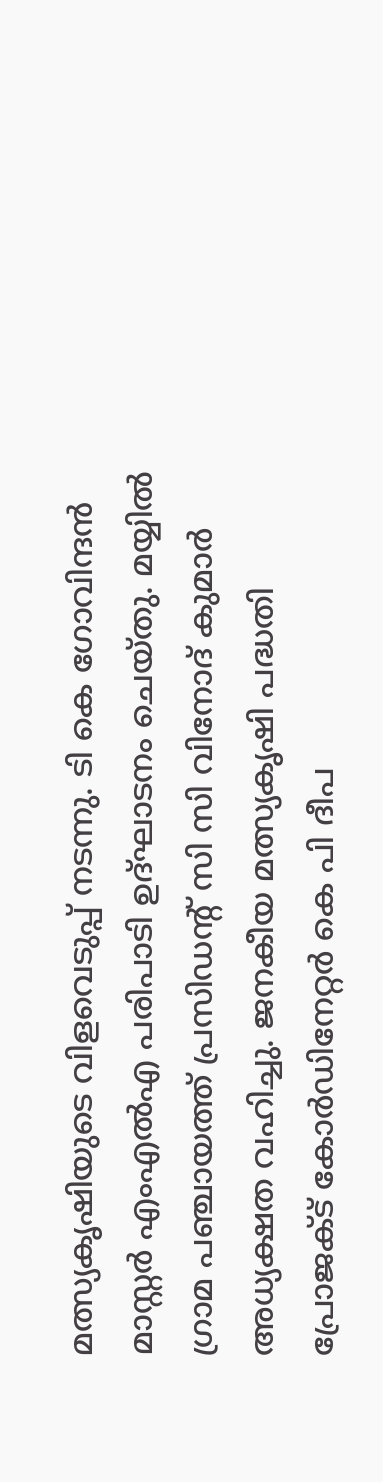മത്സ്യകൃഷിയുടെ വിളവെടുപ്പ് നടന്നു. ടി കെ ഗോവിന്ദൻ മാസ്റ്റർ എംഎൽഎ പരിപാടി ഉദ്ഘാടനം ചെയ്തു. മയ്യിൽ ഗ്രാമ പഞ്ചായത്ത് പ്രസിഡൻ്റ് സി സി വിനോദ് കുമാർ അധ്യക്ഷത വഹിച്ചു. ജനകീയ മത്സ്യകൃഷി പദ്ധതി പ്രോജക്ട് കോർഡിനേറ്റർ കെ പി ദീപ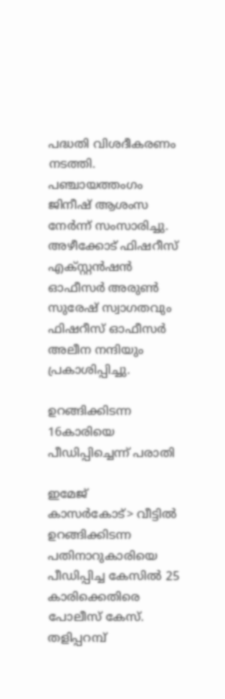പദ്ധതി വിശദീകരണം നടത്തി. പഞ്ചായത്തംഗം ജിനീഷ് ആശംസ നേർന്ന് സംസാരിച്ചു. അഴീക്കോട് ഫിഷറീസ് എക്സ്റ്റൻഷൻ ഓഫീസർ അരുൺ സുരേഷ് സ്വാഗതവും ഫിഷറീസ് ഓഫീസർ അലീന നന്ദിയും പ്രകാശിപ്പിച്ചു.

ഉറങ്ങിക്കിടന്ന 16കാരിയെ പീഡിപ്പിച്ചെന്ന് പരാതി

ഇമേജ്
കാസർകോട്> വീട്ടിൽ ഉറങ്ങിക്കിടന്ന പതിനാറുകാരിയെ പീഡിപ്പിച്ച കേസിൽ 25 കാരിക്കെതിരെ പോലീസ് കേസ്. തളിപ്പറമ്പ്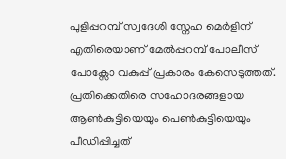പുളിപ്പറമ്പ് സ്വദേശി സ്നേഹ മെർളിന് എതിരെയാണ് മേൽപ്പറമ്പ് പോലീസ് പോക്സോ വകുപ്പ് പ്രകാരം കേസെടുത്തത്. പ്രതിക്കെതിരെ സഹോദരങ്ങളായ ആൺകുട്ടിയെയും പെൺകുട്ടിയെയും പീഡിപ്പിച്ചത്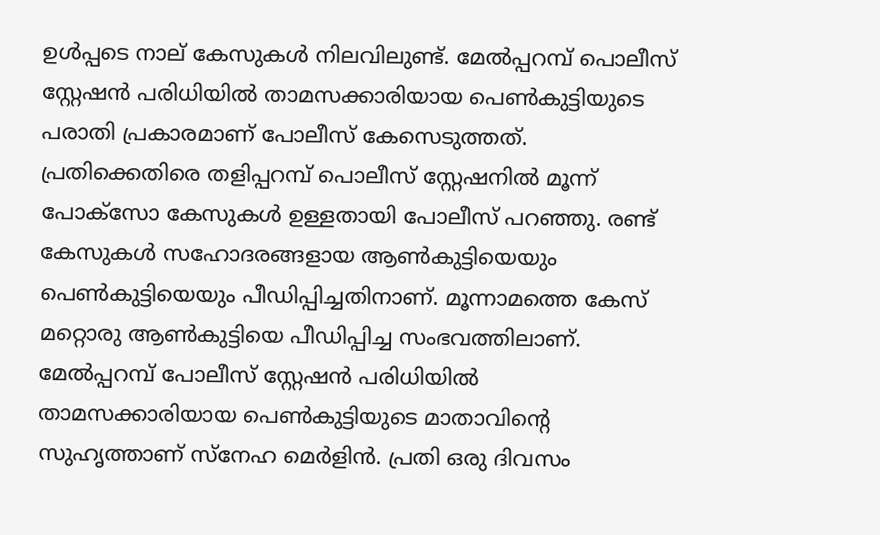ഉൾപ്പടെ നാല് കേസുകൾ നിലവിലുണ്ട്. മേൽപ്പറമ്പ് പൊലീസ് സ്റ്റേഷൻ പരിധിയിൽ താമസക്കാരിയായ പെൺകുട്ടിയുടെ പരാതി പ്രകാരമാണ് പോലീസ് കേസെടുത്തത്.  പ്രതിക്കെതിരെ തളിപ്പറമ്പ് പൊലീസ് സ്റ്റേഷനിൽ മൂന്ന് പോക്സോ കേസുകൾ ഉള്ളതായി പോലീസ് പറഞ്ഞു. രണ്ട് കേസുകൾ സഹോദരങ്ങളായ ആൺകുട്ടിയെയും പെൺകുട്ടിയെയും പീഡിപ്പിച്ചതിനാണ്. മൂന്നാമത്തെ കേസ് മറ്റൊരു ആൺകുട്ടിയെ പീഡിപ്പിച്ച സംഭവത്തിലാണ്. മേൽപ്പറമ്പ് പോലീസ് സ്റ്റേഷൻ പരിധിയിൽ താമസക്കാരിയായ പെൺകുട്ടിയുടെ മാതാവിന്റെ സുഹൃത്താണ് സ്നേഹ മെർളിൻ. പ്രതി ഒരു ദിവസം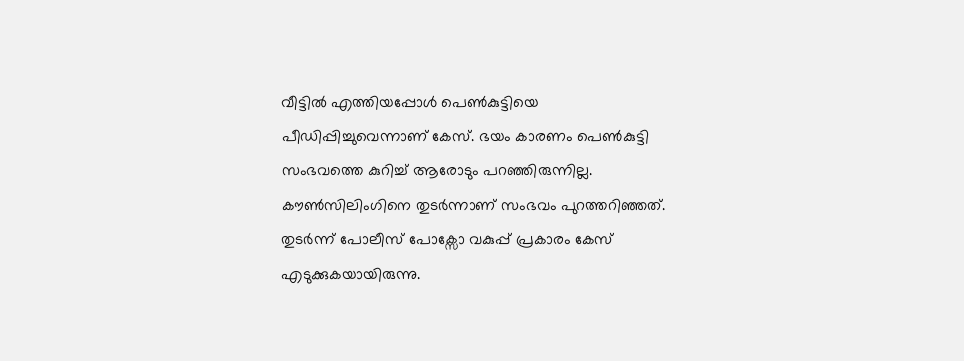വീട്ടിൽ എത്തിയപ്പോൾ പെൺകുട്ടിയെ പീഡിപ്പിച്ചുവെന്നാണ് കേസ്. ഭയം കാരണം പെൺകുട്ടി സംഭവത്തെ കുറിച്ച് ആരോടും പറഞ്ഞിരുന്നില്ല. കൗൺസിലിംഗിനെ തുടർന്നാണ് സംഭവം പുറത്തറിഞ്ഞത്. തുടർന്ന് പോലീസ് പോക്സോ വകുപ്പ് പ്രകാരം കേസ് എടുക്കുകയായിരുന്നു.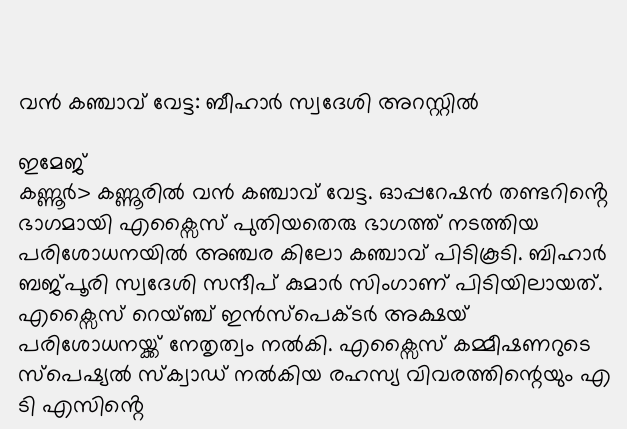വൻ കഞ്ചാവ് വേട്ട: ബീഹാർ സ്വദേശി അറസ്റ്റിൽ

ഇമേജ്
കണ്ണൂർ> കണ്ണൂരിൽ വൻ കഞ്ചാവ് വേട്ട. ഓപ്പറേഷൻ തണ്ടറിൻ്റെ ഭാഗമായി എക്സൈസ് പുതിയതെരു ഭാഗത്ത് നടത്തിയ പരിശോധനയിൽ അഞ്ചര കിലോ കഞ്ചാവ് പിടികൂടി. ബിഹാർ ബജ്പൂരി സ്വദേശി സന്ദീപ് കുമാർ സിംഗാണ് പിടിയിലായത്. എക്സൈസ് റെയ്ഞ്ച് ഇൻസ്പെക്ടർ അക്ഷയ് പരിശോധനയ്ക്ക് നേതൃത്വം നൽകി. എക്സൈസ് കമ്മീഷണറുടെ സ്പെഷ്യൽ സ്ക്വാഡ് നൽകിയ രഹസ്യ വിവരത്തിന്റെയും എ ടി എസിൻ്റെ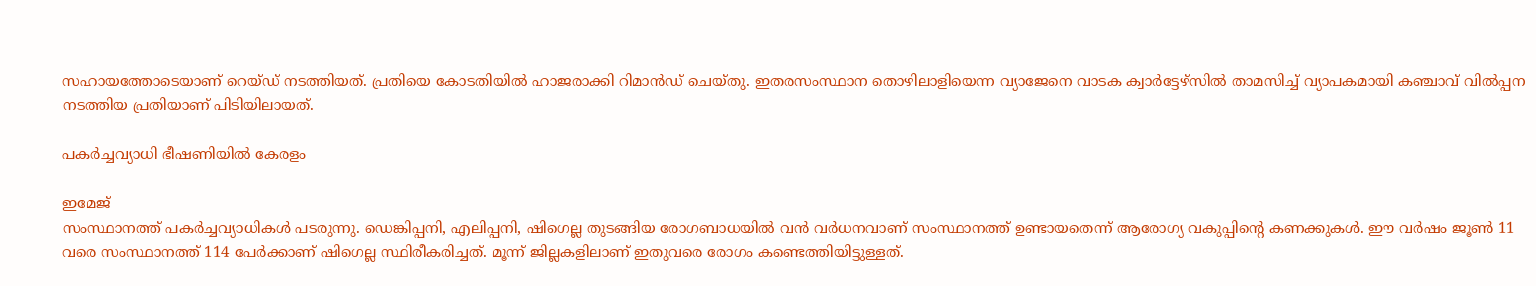സഹായത്തോടെയാണ് റെയ്ഡ് നടത്തിയത്. പ്രതിയെ കോടതിയിൽ ഹാജരാക്കി റിമാൻഡ് ചെയ്തു. ഇതരസംസ്ഥാന തൊഴിലാളിയെന്ന വ്യാജേനെ വാടക ക്വാർട്ടേഴ്‌സിൽ താമസിച്ച് വ്യാപകമായി കഞ്ചാവ് വിൽപ്പന നടത്തിയ പ്രതിയാണ് പിടിയിലായത്.

പകര്‍ച്ചവ്യാധി ഭീഷണിയില്‍ കേരളം

ഇമേജ്
സംസ്ഥാനത്ത് പകര്‍ച്ചവ്യാധികള്‍ പടരുന്നു. ഡെങ്കിപ്പനി, എലിപ്പനി, ഷിഗെല്ല തുടങ്ങിയ രോഗബാധയില്‍ വന്‍ വര്‍ധനവാണ് സംസ്ഥാനത്ത് ഉണ്ടായതെന്ന് ആരോഗ്യ വകുപ്പിന്റെ കണക്കുകള്‍. ഈ വര്‍ഷം ജൂണ്‍ 11 വരെ സംസ്ഥാനത്ത് 114 പേര്‍ക്കാണ് ഷിഗെല്ല സ്ഥിരീകരിച്ചത്. മൂന്ന് ജില്ലകളിലാണ് ഇതുവരെ രോഗം കണ്ടെത്തിയിട്ടുള്ളത്.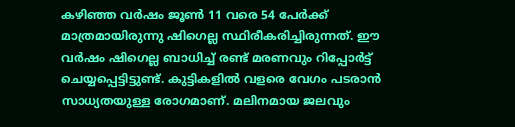കഴിഞ്ഞ വര്‍ഷം ജൂണ്‍ 11 വരെ 54 പേര്‍ക്ക് മാത്രമായിരുന്നു ഷിഗെല്ല സ്ഥിരീകരിച്ചിരുന്നത്. ഈ വര്‍ഷം ഷിഗെല്ല ബാധിച്ച് രണ്ട് മരണവും റിപ്പോര്‍ട്ട് ചെയ്യപ്പെട്ടിട്ടുണ്ട്. കുട്ടികളില്‍ വളരെ വേഗം പടരാന്‍ സാധ്യതയുള്ള രോഗമാണ്. മലിനമായ ജലവും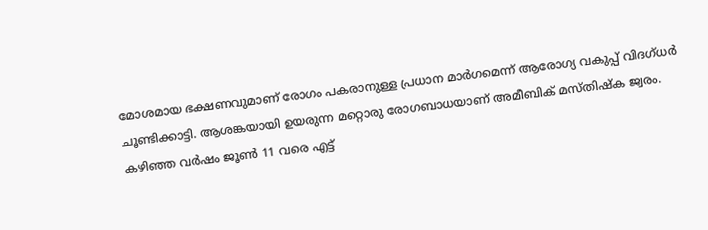മോശമായ ഭക്ഷണവുമാണ് രോഗം പകരാനുള്ള പ്രധാന മാര്‍ഗമെന്ന് ആരോഗ്യ വകുപ്പ് വിദഗ്ധര്‍ ചൂണ്ടിക്കാട്ടി. ആശങ്കയായി ഉയരുന്ന മറ്റൊരു രോഗബാധയാണ് അമീബിക് മസ്തിഷ്‌ക ജ്വരം. കഴിഞ്ഞ വര്‍ഷം ജൂണ്‍ 11 വരെ എട്ട്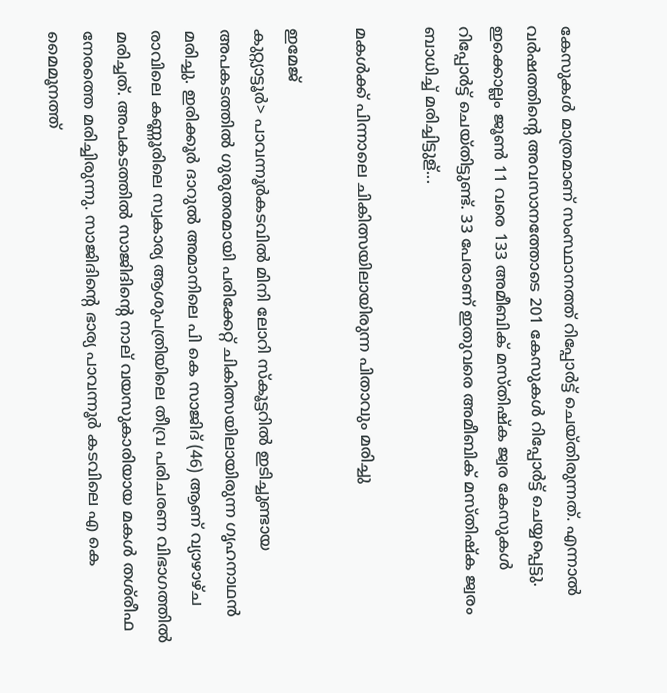കേസുകള്‍ മാത്രമാണ് സംസ്ഥാനത്ത് റിപ്പോര്‍ട്ട് ചെയ്തിരുന്നത്. എന്നാല്‍ വര്‍ഷത്തിന്റെ അവസാനത്തോടെ 201 കേസുകള്‍ റിപ്പോര്‍ട്ട് ചെയ്യപ്പെട്ടു. ഇക്കൊല്ലം ജൂണ്‍ 11 വരെ 133 അമീബിക് മസ്തിഷ്‌ക ജ്വര കേസുകള്‍ റിപ്പോര്‍ട്ട് ചെയ്തിട്ടുണ്ട്. 33 പേരാണ് ഇതുവരെ അമീബിക് മസ്തിഷ്‌ക ജ്വരം ബാധിച്ച് മരിച്ചിട്ടുള്...

മകൾക്ക് പിന്നാലെ ചികിത്സയിലായിരുന്ന പിതാവും മരിച്ചു

ഇമേജ്
കുറ്റ്യാട്ടൂർ> പാവന്നൂർകടവിൽ മിനി ലോറി സ്കൂട്ടറിൽ ഇടിച്ചുണ്ടായ അപകടത്തിൽ ഗുരുതരമായി പരിക്കേറ്റ് ചികിത്സയിലായിരുന്ന ഗൃഹനാഥൻ മരിച്ചു. ഇരിക്കൂർ ദാറുൽ അമാനിലെ പി കെ സാജിദ് (46) ആണ് വ്യാഴാഴ്ച രാവിലെ കണ്ണൂരിലെ സ്വകാര്യ ആശുപത്രിയിലെ തീവ്ര പരിചരണ വിഭാഗത്തിൽ മരിച്ചത്. അപകടത്തിൽ സാജിദിന്റെ നാല് വയസുകാരിയായ മകൾ തശ്‌രീഫ നേരത്തെ മരിച്ചിരുന്നു. സാജിദിന്റെ ഭാര്യ പാവന്നൂർ കടവിലെ എ കെ മൈമൂനത്ത്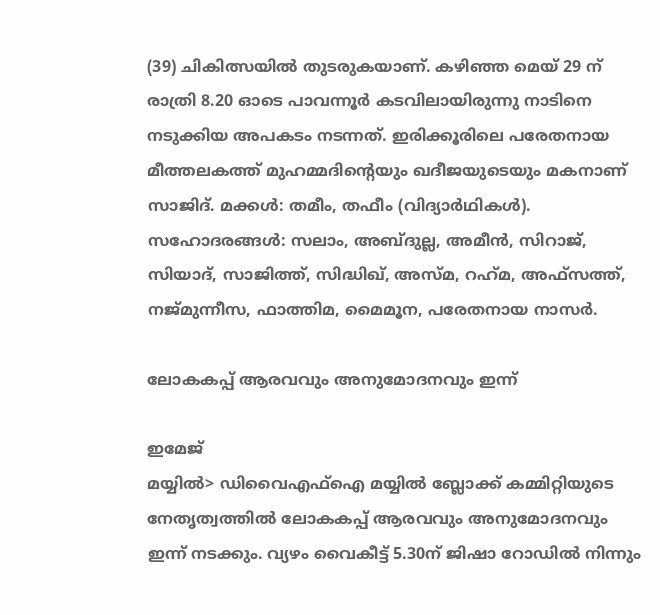(39) ചികിത്സയിൽ തുടരുകയാണ്. കഴിഞ്ഞ മെയ് 29 ന് രാത്രി 8.20 ഓടെ പാവന്നൂർ കടവിലായിരുന്നു നാടിനെ നടുക്കിയ അപകടം നടന്നത്. ഇരിക്കൂരിലെ പരേതനായ മീത്തലകത്ത് മുഹമ്മദിന്റെയും ഖദീജയുടെയും മകനാണ് സാജിദ്. മക്കൾ: തമീം, തഫീം (വിദ്യാർഥികൾ). സഹോദരങ്ങൾ: സലാം, അബ്ദുല്ല, അമീൻ, സിറാജ്, സിയാദ്, സാജിത്ത്, സിദ്ധിഖ്, അസ്‌മ, റഹ്‌മ, അഫ്സത്ത്, നജ്മുന്നീസ, ഫാത്തിമ, മൈമൂന, പരേതനായ നാസർ.

ലോകകപ്പ് ആരവവും അനുമോദനവും ഇന്ന്

ഇമേജ്
മയ്യിൽ> ഡിവൈഎഫ്ഐ മയ്യിൽ ബ്ലോക്ക് കമ്മിറ്റിയുടെ നേതൃത്വത്തിൽ ലോകകപ്പ് ആരവവും അനുമോദനവും ഇന്ന് നടക്കും. വ്യഴം വൈകീട്ട് 5.30ന് ജിഷാ റോഡിൽ നിന്നും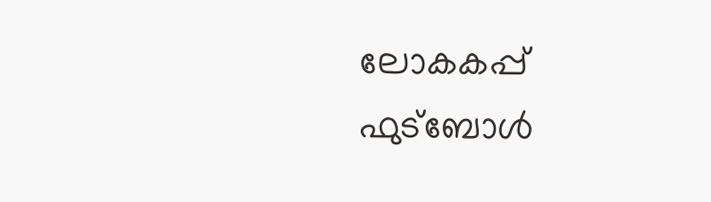ലോകകപ്പ് ഫുട്‌ബോൾ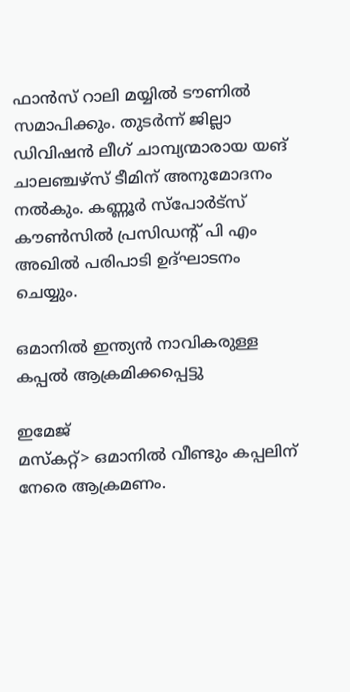ഫാൻസ്‌ റാലി മയ്യിൽ ടൗണിൽ സമാപിക്കും. തുടർന്ന് ജില്ലാ ഡിവിഷൻ ലീഗ് ചാമ്പ്യന്മാരായ യങ് ചാലഞ്ചഴ്സ് ടീമിന് അനുമോദനം നൽകും. കണ്ണൂർ സ്പോർട്സ് കൗൺസിൽ പ്രസിഡൻ്റ് പി എം അഖിൽ പരിപാടി ഉദ്ഘാടനം ചെയ്യും.

ഒമാനിൽ ഇന്ത്യൻ നാവികരുള്ള കപ്പൽ ആക്രമിക്കപ്പെട്ടു

ഇമേജ്
മസ്കറ്റ്> ഒമാനിൽ വീണ്ടും കപ്പലിന് നേരെ ആക്രമണം.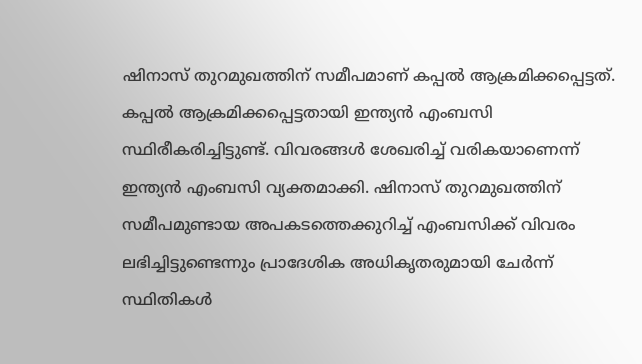ഷിനാസ് തുറമുഖത്തിന് സമീപമാണ് കപ്പൽ ആക്രമിക്കപ്പെട്ടത്. കപ്പൽ ആക്രമിക്കപ്പെട്ടതായി ഇന്ത്യൻ എംബസി സ്ഥിരീകരിച്ചിട്ടുണ്ട്. വിവരങ്ങൾ ശേഖരിച്ച് വരികയാണെന്ന് ഇന്ത്യൻ എംബസി വ്യക്തമാക്കി. ഷിനാസ് തുറമുഖത്തിന് സമീപമുണ്ടായ അപകടത്തെക്കുറിച്ച് എംബസിക്ക് വിവരം ലഭിച്ചിട്ടുണ്ടെന്നും പ്രാദേശിക അധികൃതരുമായി ചേർന്ന് സ്ഥിതികൾ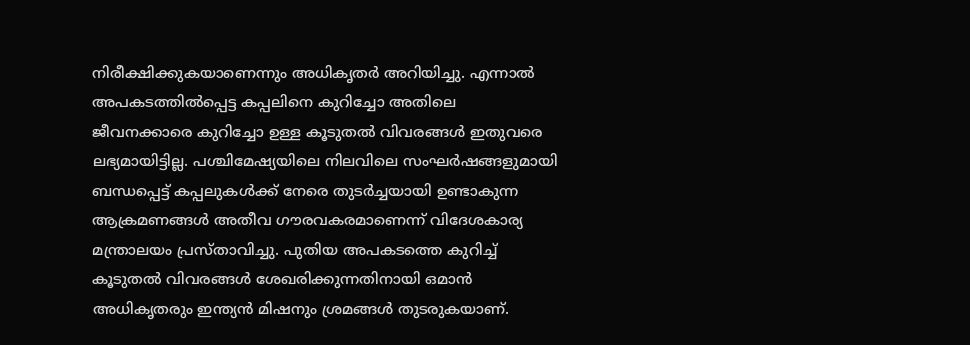നിരീക്ഷിക്കുകയാണെന്നും അധികൃതർ അറിയിച്ചു. എന്നാൽ അപകടത്തിൽപ്പെട്ട കപ്പലിനെ കുറിച്ചോ അതിലെ ജീവനക്കാരെ കുറിച്ചോ ഉള്ള കൂടുതൽ വിവരങ്ങൾ ഇതുവരെ ലഭ്യമായിട്ടില്ല. പശ്ചിമേഷ്യയിലെ നിലവിലെ സംഘർഷങ്ങളുമായി ബന്ധപ്പെട്ട് കപ്പലുകൾക്ക് നേരെ തുടർച്ചയായി ഉണ്ടാകുന്ന ആക്രമണങ്ങൾ അതീവ ഗൗരവകരമാണെന്ന് വിദേശകാര്യ മന്ത്രാലയം പ്രസ്താവിച്ചു. പുതിയ അപകടത്തെ കുറിച്ച് കൂടുതൽ വിവരങ്ങൾ ശേഖരിക്കുന്നതിനായി ഒമാൻ അധികൃതരും ഇന്ത്യൻ മിഷനും ശ്രമങ്ങൾ തുടരുകയാണ്.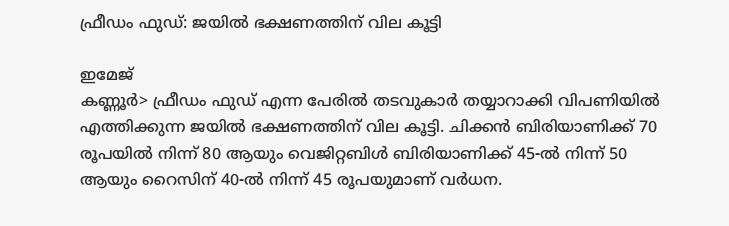ഫ്രീഡം ഫുഡ്‌: ജയിൽ ഭക്ഷണത്തിന് വില കൂട്ടി

ഇമേജ്
കണ്ണൂർ> ഫ്രീഡം ഫുഡ്‌ എന്ന പേരിൽ തടവുകാർ തയ്യാറാക്കി വിപണിയിൽ എത്തിക്കുന്ന ജയിൽ ഭക്ഷണത്തിന് വില കൂട്ടി. ചിക്കൻ ബിരിയാണിക്ക് 70 രൂപയിൽ നിന്ന്‌ 80 ആയും വെജിറ്റബിൾ ബിരിയാണിക്ക് 45-ൽ നിന്ന് 50 ആയും റൈസിന് 40-ൽ നിന്ന്‌ 45 രൂപയുമാണ് വർധന.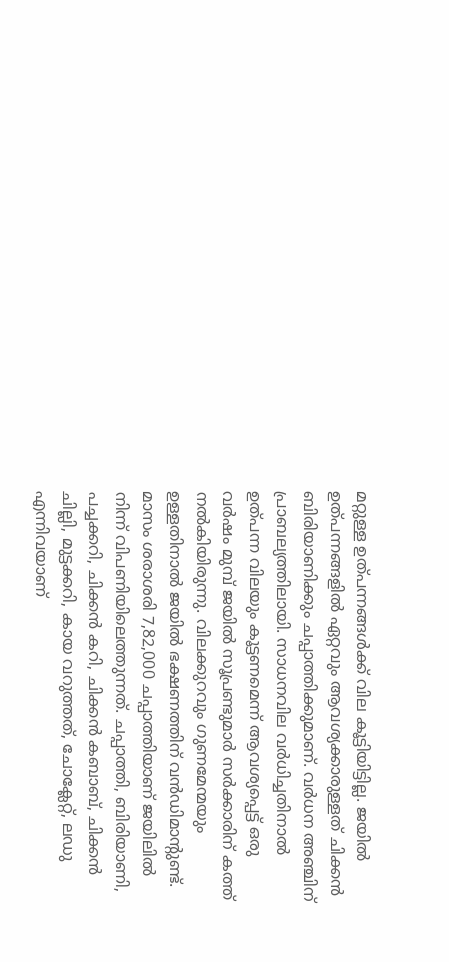മറ്റുള്ള ഉത്പന്നങ്ങൾക്ക് വില കൂട്ടിയിട്ടില്ല. ജയിൽ ഉത്പന്നങ്ങളിൽ ഏറ്റവും ആവശ്യക്കാരുള്ളത് ചിക്കൻ ബിരിയാണിക്കും ചപ്പാത്തിക്കുമാണ്. വർധന അഞ്ചിന് പ്രാബല്യത്തിലായി. സാധനവില വർധിച്ചതിനാൽ ഉത്‌പന്ന വിലയും കൂട്ടണമെന്ന് ആവശ്യപ്പെട്ട് ഒരു വർഷം മുമ്പ് ജയിൽ സൂപ്രണ്ടുമാർ സർക്കാരിന് കത്ത് നൽകിയിരുന്നു. വിലക്കുറവും ഗുണമേന്മയും ഉള്ളതിനാൽ ജയിൽ ഭക്ഷണത്തിന് വൻഡിമാന്റുണ്ട്. മാസം ശരാശരി 7,82,000 ചപ്പാത്തിയാണ് ജയിലിൽ നിന്ന്‌ വിപണിയിലെത്തുന്നത്. ചപ്പാത്തി, ബിരിയാണി, പച്ചക്കറി, ചിക്കൻ കറി, ചിക്കൻ കബാബ്, ചിക്കൻ ചില്ലി, മുട്ടക്കറി, കായ വറുത്തത്, ചോക്ലേറ്റ്, ലഡു എന്നിവയാണ്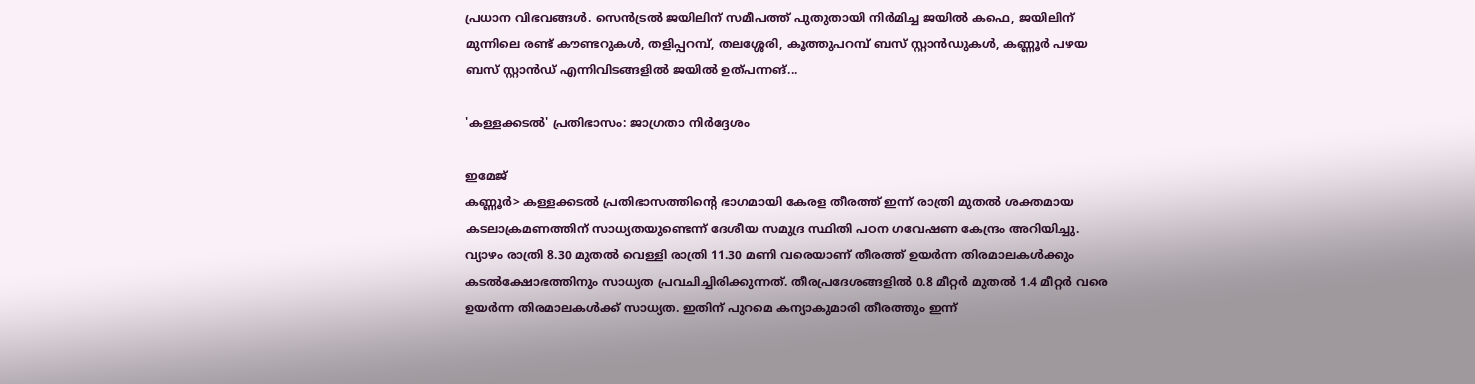പ്രധാന വിഭവങ്ങൾ. സെൻട്രൽ ജയിലിന് സമീപത്ത് പുതുതായി നിർമിച്ച ജയിൽ കഫെ, ജയിലിന് മുന്നിലെ രണ്ട് കൗണ്ടറുകൾ, തളിപ്പറമ്പ്, തലശ്ശേരി, കൂത്തുപറമ്പ് ബസ് സ്റ്റാൻഡുകൾ, കണ്ണൂർ പഴയ ബസ് സ്റ്റാൻഡ്‌ എന്നിവിടങ്ങളിൽ ജയിൽ ഉത്പന്നങ്...

'കള്ളക്കടൽ' പ്രതിഭാസം: ജാഗ്രതാ നിർദ്ദേശം

ഇമേജ്
കണ്ണൂർ> കള്ളക്കടൽ പ്രതിഭാസത്തിന്റെ ഭാഗമായി കേരള തീരത്ത് ഇന്ന് രാത്രി മുതൽ ശക്തമായ കടലാക്രമണത്തിന് സാധ്യതയുണ്ടെന്ന് ദേശീയ സമുദ്ര സ്ഥിതി പഠന ഗവേഷണ കേന്ദ്രം അറിയിച്ചു. വ്യാഴം രാത്രി 8.30 മുതൽ വെള്ളി രാത്രി 11.30 മണി വരെയാണ് തീരത്ത് ഉയർന്ന തിരമാലകൾക്കും കടൽക്ഷോഭത്തിനും സാധ്യത പ്രവചിച്ചിരിക്കുന്നത്. തീരപ്രദേശങ്ങളിൽ 0.8 മീറ്റർ മുതൽ 1.4 മീറ്റർ വരെ ഉയർന്ന തിരമാലകൾക്ക് സാധ്യത. ഇതിന് പുറമെ കന്യാകുമാരി തീരത്തും ഇന്ന്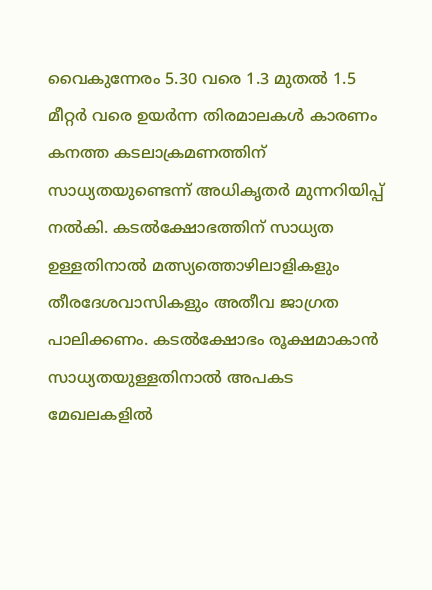വൈകുന്നേരം 5.30 വരെ 1.3 മുതൽ 1.5 മീറ്റർ വരെ ഉയർന്ന തിരമാലകൾ കാരണം കനത്ത കടലാക്രമണത്തിന് സാധ്യതയുണ്ടെന്ന് അധികൃതർ മുന്നറിയിപ്പ് നൽകി. കടൽക്ഷോഭത്തിന് സാധ്യത ഉള്ളതിനാൽ മത്സ്യത്തൊഴിലാളികളും തീരദേശവാസികളും അതീവ ജാഗ്രത പാലിക്കണം. കടൽക്ഷോഭം രൂക്ഷമാകാൻ സാധ്യതയുള്ളതിനാൽ അപകട മേഖലകളിൽ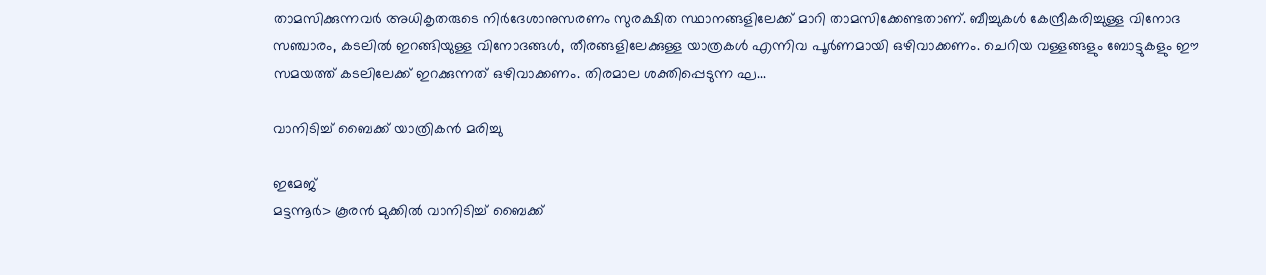താമസിക്കുന്നവർ അധികൃതരുടെ നിർദേശാനുസരണം സുരക്ഷിത സ്ഥാനങ്ങളിലേക്ക് മാറി താമസിക്കേണ്ടതാണ്. ബീച്ചുകൾ കേന്ദ്രീകരിച്ചുള്ള വിനോദ സഞ്ചാരം, കടലിൽ ഇറങ്ങിയുള്ള വിനോദങ്ങൾ, തീരങ്ങളിലേക്കുള്ള യാത്രകൾ എന്നിവ പൂർണമായി ഒഴിവാക്കണം. ചെറിയ വള്ളങ്ങളും ബോട്ടുകളും ഈ സമയത്ത് കടലിലേക്ക് ഇറക്കുന്നത് ഒഴിവാക്കണം. തിരമാല ശക്തിപ്പെടുന്ന ഘ...

വാനിടിച്ച് ബൈക്ക് യാത്രികൻ മരിച്ചു

ഇമേജ്
മട്ടന്നൂർ> കൂരൻ മുക്കിൽ വാനിടിച്ച് ബൈക്ക്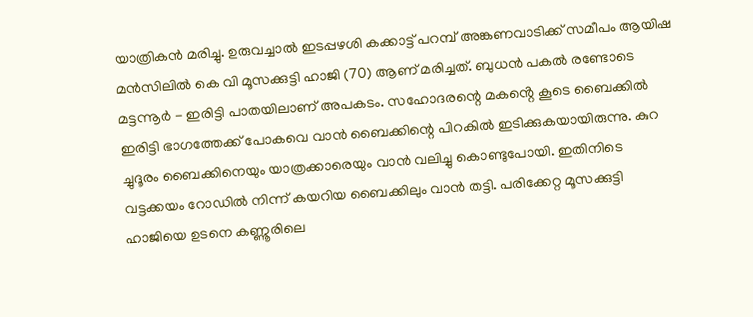യാത്രികൻ മരിച്ചു. ഉരുവച്ചാൽ ഇടപ്പഴശി കക്കാട്ട് പറമ്പ് അങ്കണവാടിക്ക് സമീപം ആയിഷ മൻസിലിൽ കെ വി മൂസക്കുട്ടി ഹാജി (70) ആണ് മരിച്ചത്. ബുധൻ പകൽ രണ്ടോടെ മട്ടന്നൂർ - ഇരിട്ടി പാതയിലാണ് അപകടം. സഹോദരന്റെ മകൻ്റെ കൂടെ ബൈക്കിൽ ഇരിട്ടി ഭാഗത്തേക്ക് പോകവെ വാൻ ബൈക്കിന്റെ പിറകിൽ ഇടിക്കുകയായിരുന്നു. കുറ ച്ചുദൂരം ബൈക്കിനെയും യാത്രക്കാരെയും വാൻ വലിച്ചു കൊണ്ടുപോയി. ഇതിനിടെ വട്ടക്കയം റോഡിൽ നിന്ന് കയറിയ ബൈക്കിലും വാൻ തട്ടി. പരിക്കേറ്റ മൂസക്കുട്ടി ഹാജിയെ ഉടനെ കണ്ണൂരിലെ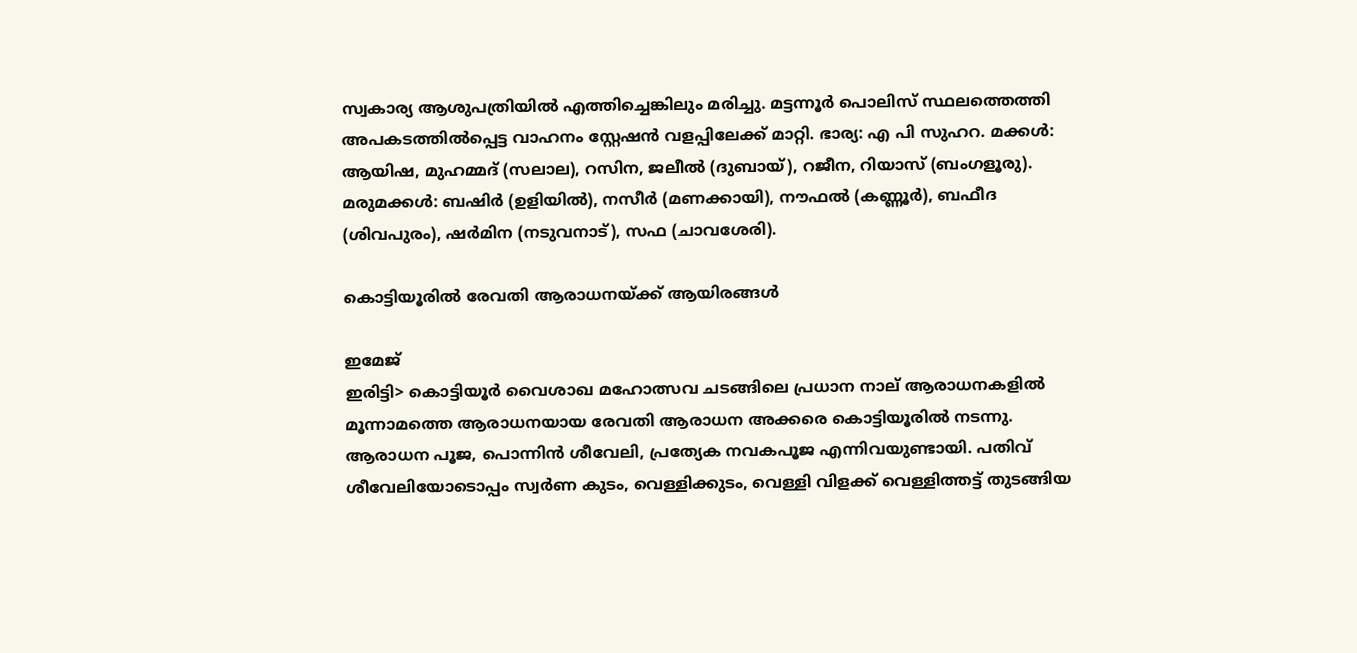സ്വകാര്യ ആശുപത്രിയിൽ എത്തിച്ചെങ്കിലും മരിച്ചു. മട്ടന്നൂർ പൊലിസ് സ്ഥലത്തെത്തി അപകടത്തിൽപ്പെട്ട വാഹനം സ്റ്റേഷൻ വളപ്പിലേക്ക് മാറ്റി. ഭാര്യ: എ പി സുഹറ. മക്കൾ: ആയിഷ, മുഹമ്മദ് (സലാല), റസിന, ജലീൽ (ദുബായ്), റജീന, റിയാസ് (ബംഗളൂരു). മരുമക്കൾ: ബഷിർ (ഉളിയിൽ), നസീർ (മണക്കായി), നൗഫൽ (കണ്ണൂർ), ബഫീദ (ശിവപുരം), ഷർമിന (നടുവനാട്), സഫ (ചാവശേരി).

കൊട്ടിയൂരിൽ രേവതി ആരാധനയ്‌ക്ക്‌ ആയിരങ്ങൾ

ഇമേജ്
ഇരിട്ടി> കൊട്ടിയൂർ വൈശാഖ മഹോത്സവ ചടങ്ങിലെ പ്രധാന നാല് ആരാധനകളിൽ മൂന്നാമത്തെ ആരാധനയായ രേവതി ആരാധന അക്കരെ കൊട്ടിയൂരിൽ നടന്നു. ആരാധന പൂജ, പൊന്നിൻ ശീവേലി, പ്രത്യേക നവകപൂജ എന്നിവയുണ്ടായി. പതിവ് ശീവേലിയോടൊപ്പം സ്വർണ കുടം, വെള്ളിക്കുടം, വെള്ളി വിളക്ക് വെള്ളിത്തട്ട് തുടങ്ങിയ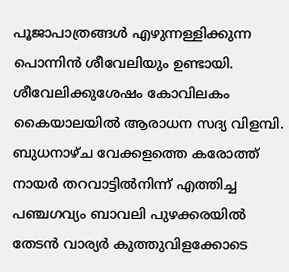പൂജാപാത്രങ്ങൾ എഴുന്നള്ളിക്കുന്ന പൊന്നിൻ ശീവേലിയും ഉണ്ടായി. ശീവേലിക്കുശേഷം കോവിലകം കൈയാലയിൽ ആരാധന സദ്യ വിളമ്പി. ബുധനാഴ്ച വേക്കളത്തെ കരോത്ത് നായർ തറവാട്ടിൽനിന്ന് എത്തിച്ച പഞ്ചഗവ്യം ബാവലി പുഴക്കരയിൽ തേടൻ വാര്യർ കുത്തുവിളക്കോടെ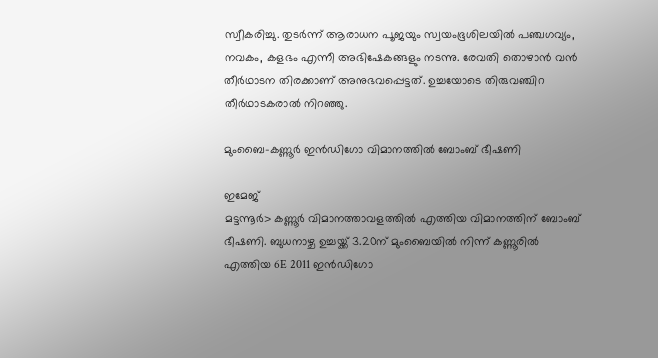സ്വീകരിച്ചു. തുടർന്ന് ആരാധന പൂജയും സ്വയംഭൂശിലയിൽ പഞ്ചഗവ്യം, നവകം, കളഭം എന്നീ അഭിഷേകങ്ങളും നടന്നു. രേവതി തൊഴാൻ വൻ തീർഥാടന തിരക്കാണ് അനുഭവപ്പെട്ടത്. ഉച്ചയോടെ തിരുവഞ്ചിറ തീർഥാടകരാൽ നിറഞ്ഞു.

മുംബൈ-കണ്ണൂർ ഇൻഡിഗോ വിമാനത്തിൽ ബോംബ് ഭീഷണി

ഇമേജ്
മട്ടന്നൂർ> കണ്ണൂർ വിമാനത്താവളത്തിൽ എത്തിയ വിമാനത്തിന് ബോംബ് ഭീഷണി. ബുധനാഴ്ച ഉച്ചയ്ക്ക് 3.20ന് മുംബൈയിൽ നിന്ന് കണ്ണൂരിൽ എത്തിയ 6E 2011 ഇൻഡിഗോ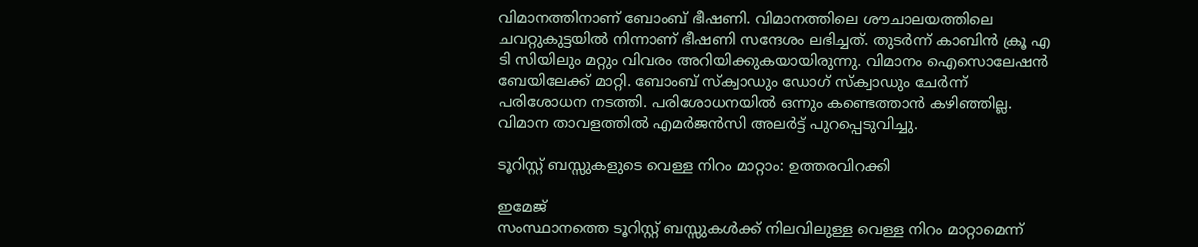വിമാനത്തിനാണ് ബോംബ് ഭീഷണി. വിമാനത്തിലെ ശൗചാലയത്തിലെ ചവറ്റുകുട്ടയിൽ നിന്നാണ് ഭീഷണി സന്ദേശം ലഭിച്ചത്. തുടർന്ന് കാബിൻ ക്രൂ എ ടി സിയിലും മറ്റും വിവരം അറിയിക്കുകയായിരുന്നു. വിമാനം ഐസൊലേഷൻ ബേയിലേക്ക് മാറ്റി. ബോംബ് സ്‌ക്വാഡും ഡോഗ് സ്‌ക്വാഡും ചേർന്ന് പരിശോധന നടത്തി. പരിശോധനയിൽ ഒന്നും കണ്ടെത്താൻ കഴിഞ്ഞില്ല. വിമാന താവളത്തിൽ എമർജൻസി അലർട്ട് പുറപ്പെടുവിച്ചു.

ടൂറിസ്റ്റ് ബസ്സുകളുടെ വെള്ള നിറം മാറ്റാം: ഉത്തരവിറക്കി

ഇമേജ്
സംസ്ഥാനത്തെ ടൂറിസ്റ്റ് ബസ്സുകൾക്ക് നിലവിലുള്ള വെള്ള നിറം മാറ്റാമെന്ന്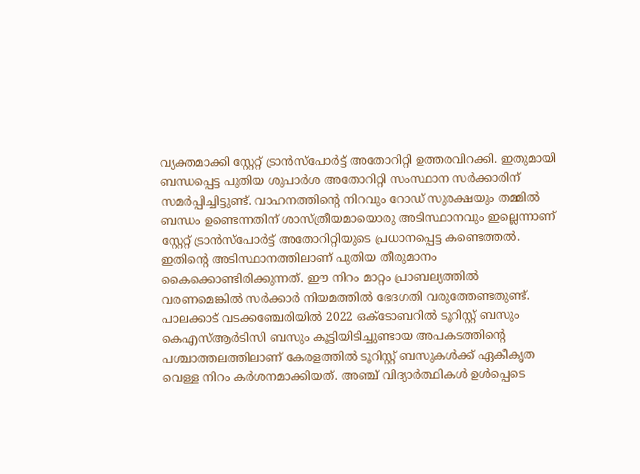വ്യക്തമാക്കി സ്റ്റേറ്റ് ട്രാൻസ്‌പോർട്ട് അതോറിറ്റി ഉത്തരവിറക്കി. ഇതുമായി ബന്ധപ്പെട്ട പുതിയ ശുപാർശ അതോറിറ്റി സംസ്ഥാന സർക്കാരിന് സമർപ്പിച്ചിട്ടുണ്ട്. വാഹനത്തിന്റെ നിറവും റോഡ് സുരക്ഷയും തമ്മിൽ ബന്ധം ഉണ്ടെന്നതിന് ശാസ്ത്രീയമായൊരു അടിസ്ഥാനവും ഇല്ലെന്നാണ് സ്റ്റേറ്റ് ട്രാൻസ്‌പോർട്ട് അതോറിറ്റിയുടെ പ്രധാനപ്പെട്ട കണ്ടെത്തൽ. ഇതിന്റെ അടിസ്ഥാനത്തിലാണ് പുതിയ തീരുമാനം കൈക്കൊണ്ടിരിക്കുന്നത്. ഈ നിറം മാറ്റം പ്രാബല്യത്തിൽ വരണമെങ്കിൽ സർക്കാർ നിയമത്തിൽ ഭേദഗതി വരുത്തേണ്ടതുണ്ട്. പാലക്കാട് വടക്കഞ്ചേരിയിൽ 2022 ഒക്ടോബറിൽ ടൂറിസ്റ്റ് ബസും കെഎസ്ആർടിസി ബസും കൂട്ടിയിടിച്ചുണ്ടായ അപകടത്തിന്റെ പശ്ചാത്തലത്തിലാണ് കേരളത്തിൽ ടൂറിസ്റ്റ് ബസുകൾക്ക് ഏകീകൃത വെള്ള നിറം കർശനമാക്കിയത്. അഞ്ച് വിദ്യാർത്ഥികൾ ഉൾപ്പെടെ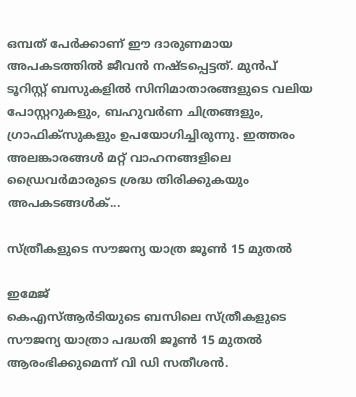ഒമ്പത് പേർക്കാണ് ഈ ദാരുണമായ അപകടത്തിൽ ജീവൻ നഷ്ടപ്പെട്ടത്. മുൻപ് ടൂറിസ്റ്റ് ബസുകളിൽ സിനിമാതാരങ്ങളുടെ വലിയ പോസ്റ്ററുകളും, ബഹുവർണ ചിത്രങ്ങളും, ഗ്രാഫിക്‌സുകളും ഉപയോഗിച്ചിരുന്നു. ഇത്തരം അലങ്കാരങ്ങൾ മറ്റ് വാഹനങ്ങളിലെ ഡ്രൈവർമാരുടെ ശ്രദ്ധ തിരിക്കുകയും അപകടങ്ങൾക്...

സ്ത്രീകളുടെ സൗജന്യ യാത്ര ജൂൺ 15 മുതൽ

ഇമേജ്
കെഎസ്ആർടിയുടെ ബസിലെ സ്ത്രീകളുടെ സൗജന്യ യാത്രാ പദ്ധതി ജൂൺ 15 മുതൽ ആരംഭിക്കുമെന്ന് വി ഡി സതീശൻ.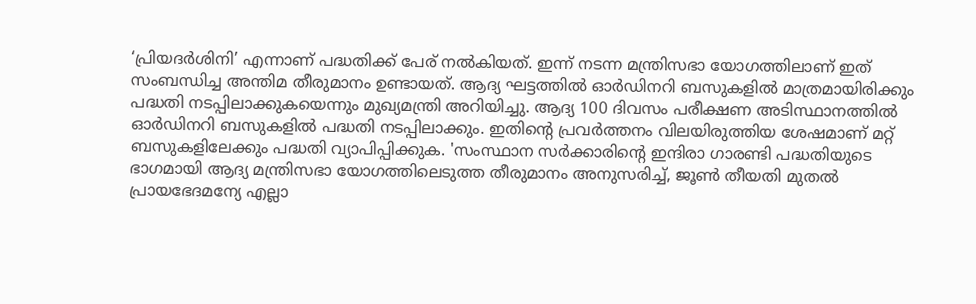‘പ്രിയദർശിനി’ എന്നാണ് പദ്ധതിക്ക് പേര് നൽകിയത്. ഇന്ന് നടന്ന മന്ത്രിസഭാ യോഗത്തിലാണ് ഇത് സംബന്ധിച്ച അന്തിമ തീരുമാനം ഉണ്ടായത്. ആദ്യ ഘട്ടത്തിൽ ഓർഡിനറി ബസുകളിൽ മാത്രമായിരിക്കും പദ്ധതി നടപ്പിലാക്കുകയെന്നും മുഖ്യമന്ത്രി അറിയിച്ചു. ആദ്യ 100 ദിവസം പരീക്ഷണ അടിസ്ഥാനത്തിൽ ഓർഡിനറി ബസുകളിൽ പദ്ധതി നടപ്പിലാക്കും. ഇതിന്റെ പ്രവർത്തനം വിലയിരുത്തിയ ശേഷമാണ് മറ്റ് ബസുകളിലേക്കും പദ്ധതി വ്യാപിപ്പിക്കുക. 'സംസ്ഥാന സർക്കാരിന്റെ ഇന്ദിരാ ഗാരണ്ടി പദ്ധതിയുടെ ഭാഗമായി ആദ്യ മന്ത്രിസഭാ യോഗത്തിലെടുത്ത തീരുമാനം അനുസരിച്ച്, ജൂൺ തീയതി മുതൽ പ്രായഭേദമന്യേ എല്ലാ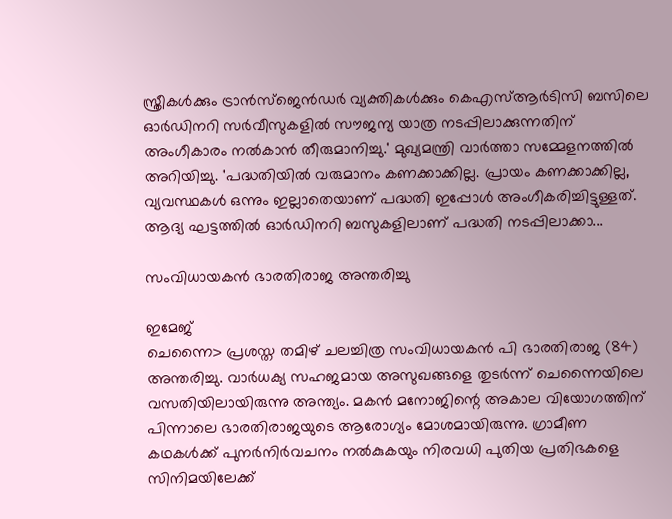സ്ത്രീകൾക്കും ട്രാൻസ്‌ജെൻഡർ വ്യക്തികൾക്കും കെഎസ്ആർടിസി ബസിലെ ഓർഡിനറി സർവീസുകളിൽ സൗജന്യ യാത്ര നടപ്പിലാക്കുന്നതിന് അംഗീകാരം നൽകാൻ തീരുമാനിച്ചു.' മുഖ്യമന്ത്രി വാർത്താ സമ്മേളനത്തിൽ അറിയിച്ചു. 'പദ്ധതിയിൽ വരുമാനം കണക്കാക്കില്ല. പ്രായം കണക്കാക്കില്ല, വ്യവസ്ഥകൾ ഒന്നും ഇല്ലാതെയാണ് പദ്ധതി ഇപ്പോൾ അംഗീകരിച്ചിട്ടുള്ളത്. ആദ്യ ഘട്ടത്തിൽ ഓർഡിനറി ബസുകളിലാണ് പദ്ധതി നടപ്പിലാക്കാ...

സംവിധായകൻ ഭാരതിരാജ അന്തരിച്ചു

ഇമേജ്
ചെന്നൈ> പ്രശസ്ത തമിഴ് ചലച്ചിത്ര സംവിധായകൻ പി ഭാരതിരാജ (84) അന്തരിച്ചു. വാർധക്യ സഹജമായ അസുഖങ്ങളെ തുടർന്ന് ചെന്നൈയിലെ വസതിയിലായിരുന്നു അന്ത്യം. മകൻ മനോജിന്റെ അകാല വിയോഗത്തിന് പിന്നാലെ ഭാരതിരാജയുടെ ആരോഗ്യം മോശമായിരുന്നു. ഗ്രാമീണ കഥകൾക്ക് പുനർനിർവചനം നൽകുകയും നിരവധി പുതിയ പ്രതിഭകളെ സിനിമയിലേക്ക്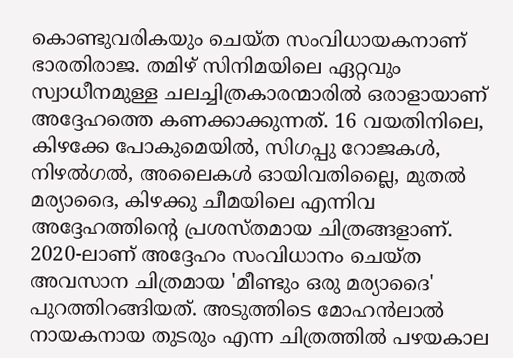കൊണ്ടുവരികയും ചെയ്ത സംവിധായകനാണ് ഭാരതിരാജ. തമിഴ് സിനിമയിലെ ഏറ്റവും സ്വാധീനമുള്ള ചലച്ചിത്രകാരന്മാരിൽ ഒരാളായാണ് അദ്ദേഹത്തെ കണക്കാക്കുന്നത്. 16 വയതിനിലെ, കിഴക്കേ പോകുമെയിൽ, സിഗപ്പു റോജകൾ, നിഴൽഗൽ, അലൈകൾ ഓയിവതില്ലൈ, മുതൽ മര്യാദൈ, കിഴക്കു ചീമയിലെ എന്നിവ അദ്ദേഹത്തിന്റെ പ്രശസ്തമായ ചിത്രങ്ങളാണ്. 2020-ലാണ് അദ്ദേഹം സംവിധാനം ചെയ്ത അവസാന ചിത്രമായ 'മീണ്ടും ഒരു മര്യാദൈ' പുറത്തിറങ്ങിയത്. അടുത്തിടെ മോഹൻലാൽ നായകനായ തുടരും എന്ന ചിത്രത്തിൽ പഴയകാല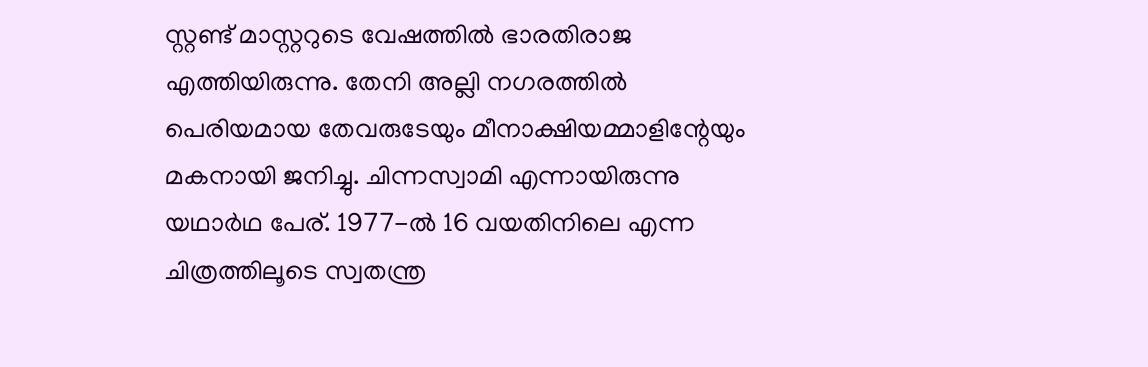സ്റ്റണ്ട് മാസ്റ്ററുടെ വേഷത്തിൽ ഭാരതിരാജ എത്തിയിരുന്നു. തേനി അല്ലി നഗരത്തിൽ പെരിയമായ തേവരുടേയും മീനാക്ഷിയമ്മാളിന്റേയും മകനായി ജനിച്ചു. ചിന്നസ്വാമി എന്നായിരുന്നു യഥാർഥ പേര്. 1977-ൽ 16 വയതിനിലെ എന്ന ചിത്രത്തിലൂടെ സ്വതന്ത്ര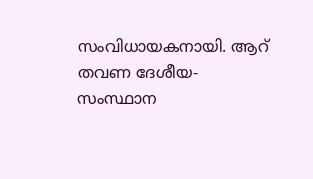സംവിധായകനായി. ആറ് തവണ ദേശീയ- സംസ്ഥാന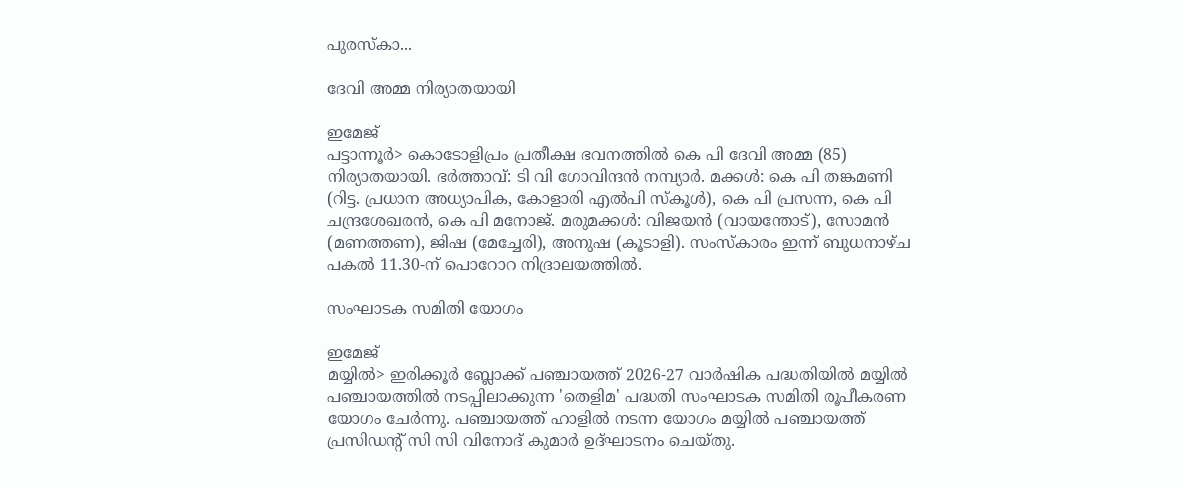പുരസ്‌കാ...

ദേവി അമ്മ നിര്യാതയായി

ഇമേജ്
പട്ടാന്നൂർ> കൊടോളിപ്രം പ്രതീക്ഷ ഭവനത്തിൽ കെ പി ദേവി അമ്മ (85) നിര്യാതയായി. ഭർത്താവ്: ടി വി ഗോവിന്ദൻ നമ്പ്യാർ. മക്കൾ: കെ പി തങ്കമണി (റിട്ട. പ്രധാന അധ്യാപിക, കോളാരി എൽപി സ്കൂൾ), കെ പി പ്രസന്ന, കെ പി ചന്ദ്രശേഖരൻ, കെ പി മനോജ്‌. മരുമക്കൾ: വിജയൻ (വായന്തോട്), സോമൻ (മണത്തണ), ജിഷ (മേച്ചേരി), അനുഷ (കൂടാളി). സംസ്കാരം ഇന്ന് ബുധനാഴ്ച പകൽ 11.30-ന് പൊറോറ നിദ്രാലയത്തിൽ.

സംഘാടക സമിതി യോഗം

ഇമേജ്
മയ്യിൽ> ഇരിക്കൂർ ബ്ലോക്ക്‌ പഞ്ചായത്ത്‌ 2026-27 വാർഷിക പദ്ധതിയിൽ മയ്യിൽ പഞ്ചായത്തിൽ നടപ്പിലാക്കുന്ന 'തെളിമ' പദ്ധതി സംഘാടക സമിതി രൂപീകരണ യോഗം ചേർന്നു. പഞ്ചായത്ത്‌ ഹാളിൽ നടന്ന യോഗം മയ്യിൽ പഞ്ചായത്ത് പ്രസിഡന്റ്‌ സി സി വിനോദ് കുമാർ ഉദ്ഘാടനം ചെയ്തു.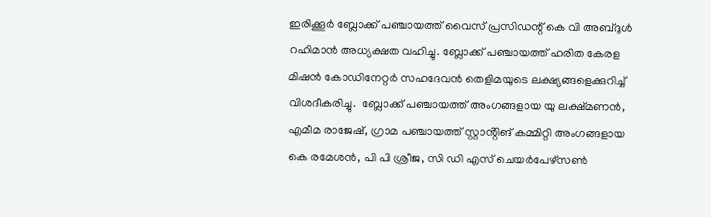ഇരിക്കൂർ ബ്ലോക്ക്‌ പഞ്ചായത്ത്‌ വൈസ് പ്രസിഡന്റ്‌ കെ വി അബ്ദുൾ റഹിമാൻ അധ്യക്ഷത വഹിച്ചു. ബ്ലോക്ക്‌ പഞ്ചായത്ത്‌ ഹരിത കേരള മിഷൻ കോഡിനേറ്റർ സഹദേവൻ തെളിമയുടെ ലക്ഷ്യങ്ങളെക്കുറിച്ച് വിശദീകരിച്ചു.  ബ്ലോക്ക്‌ പഞ്ചായത്ത്‌ അംഗങ്ങളായ യു ലക്ഷ്മണൻ, എമീമ രാജേഷ്, ഗ്രാമ പഞ്ചായത്ത് സ്റ്റാൻ്റിങ് കമ്മിറ്റി അംഗങ്ങളായ കെ രമേശൻ, പി പി ശ്രീജ, സി ഡി എസ് ചെയർപേഴ്സൺ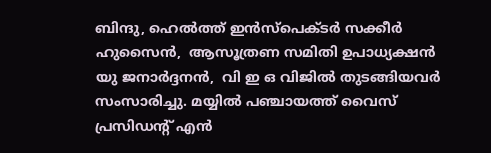ബിന്ദു, ഹെൽത്ത് ഇൻസ്പെക്ടർ സക്കീർ ഹുസൈൻ,  ആസൂത്രണ സമിതി ഉപാധ്യക്ഷൻ യു ജനാർദ്ദനൻ,  വി ഇ ഒ വിജിൽ തുടങ്ങിയവർ സംസാരിച്ചു. മയ്യിൽ പഞ്ചായത്ത് വൈസ് പ്രസിഡന്റ്‌ എൻ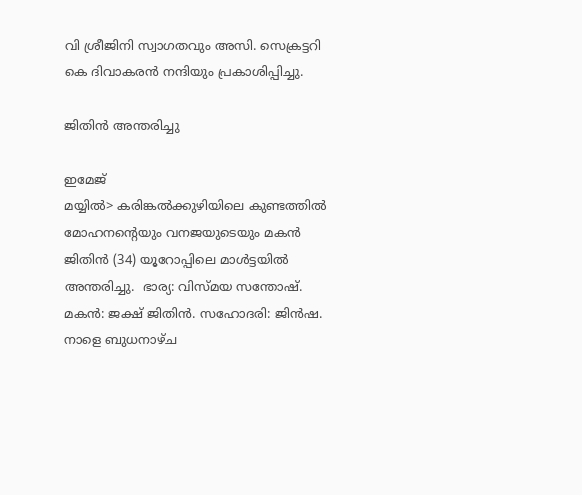വി ശ്രീജിനി സ്വാഗതവും അസി. സെക്രട്ടറി കെ ദിവാകരൻ നന്ദിയും പ്രകാശിപ്പിച്ചു.

ജിതിൻ അന്തരിച്ചു

ഇമേജ്
മയ്യിൽ> കരിങ്കൽക്കുഴിയിലെ കുണ്ടത്തിൽ മോഹനൻ്റെയും വനജയുടെയും മകൻ ജിതിൻ (34) യൂറോപ്പിലെ മാൾട്ടയിൽ അന്തരിച്ചു.  ഭാര്യ: വിസ്മയ സന്തോഷ്. മകൻ: ജക്ഷ് ജിതിൻ. സഹോദരി: ജിൻഷ. നാളെ ബുധനാഴ്ച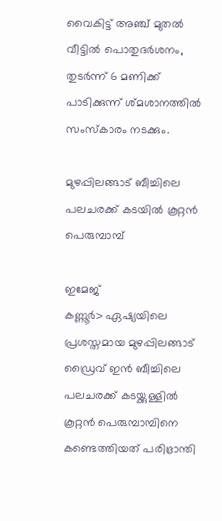വൈകിട്ട് അഞ്ച് മുതൽ വീട്ടിൽ പൊതുദർശനം, തുടർന്ന് 6 മണിക്ക് പാടിക്കുന്ന് ശ്മശാനത്തിൽ സംസ്കാരം നടക്കും.

മുഴപ്പിലങ്ങാട് ബീച്ചിലെ പലചരക്ക് കടയിൽ കൂറ്റൻ പെരുമ്പാമ്പ്

ഇമേജ്
കണ്ണൂർ> ഏഷ്യയിലെ പ്രശസ്തമായ മുഴപ്പിലങ്ങാട് ഡ്രൈവ് ഇൻ ബീച്ചിലെ പലചരക്ക് കടയ്ക്കുള്ളിൽ കൂറ്റൻ പെരുമ്പാമ്പിനെ കണ്ടെത്തിയത് പരിഭ്രാന്തി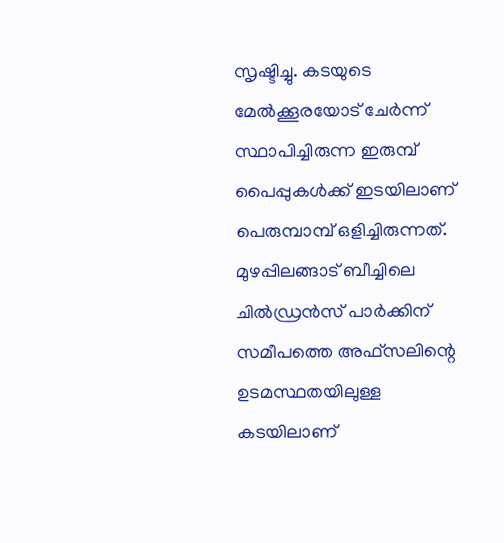സൃഷ്ടിച്ചു. കടയുടെ മേൽക്കൂരയോട് ചേർന്ന് സ്ഥാപിച്ചിരുന്ന ഇരുമ്പ് പൈപ്പുകൾക്ക് ഇടയിലാണ് പെരുമ്പാമ്പ് ഒളിച്ചിരുന്നത്. മുഴപ്പിലങ്ങാട് ബീച്ചിലെ ചിൽഡ്രൻസ് പാർക്കിന് സമീപത്തെ അഫ്സലിന്റെ ഉടമസ്ഥതയിലുള്ള കടയിലാണ്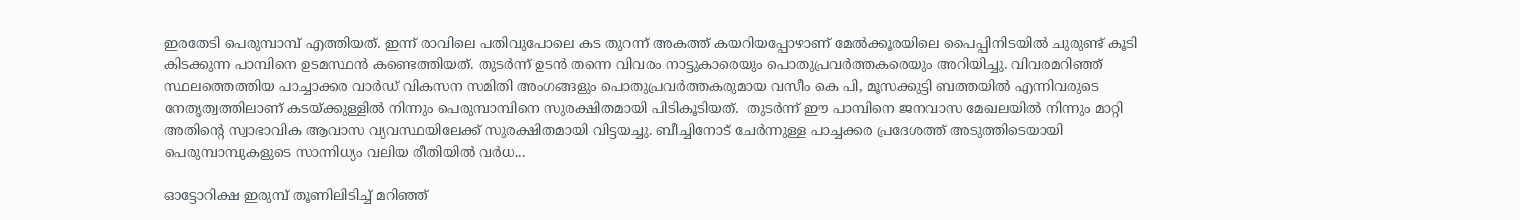ഇരതേടി പെരുമ്പാമ്പ് എത്തിയത്. ഇന്ന് രാവിലെ പതിവുപോലെ കട തുറന്ന് അകത്ത് കയറിയപ്പോഴാണ് മേൽക്കൂരയിലെ പൈപ്പിനിടയിൽ ചുരുണ്ട് കൂടി കിടക്കുന്ന പാമ്പിനെ ഉടമസ്ഥൻ കണ്ടെത്തിയത്. തുടർന്ന് ഉടൻ തന്നെ വിവരം നാട്ടുകാരെയും പൊതുപ്രവർത്തകരെയും അറിയിച്ചു. വിവരമറിഞ്ഞ് സ്ഥലത്തെത്തിയ പാച്ചാക്കര വാർഡ് വികസന സമിതി അംഗങ്ങളും പൊതുപ്രവർത്തകരുമായ വസീം കെ പി, മൂസക്കുട്ടി ബത്തയിൽ എന്നിവരുടെ നേതൃത്വത്തിലാണ് കടയ്ക്കുള്ളിൽ നിന്നും പെരുമ്പാമ്പിനെ സുരക്ഷിതമായി പിടികൂടിയത്.  തുടർന്ന് ഈ പാമ്പിനെ ജനവാസ മേഖലയിൽ നിന്നും മാറ്റി അതിന്റെ സ്വാഭാവിക ആവാസ വ്യവസ്ഥയിലേക്ക് സുരക്ഷിതമായി വിട്ടയച്ചു. ബീച്ചിനോട് ചേർന്നുള്ള പാച്ചക്കര പ്രദേശത്ത് അടുത്തിടെയായി പെരുമ്പാമ്പുകളുടെ സാന്നിധ്യം വലിയ രീതിയിൽ വർധ...

ഓട്ടോറിക്ഷ ഇരുമ്പ് തൂണിലിടിച്ച് മറിഞ്ഞ്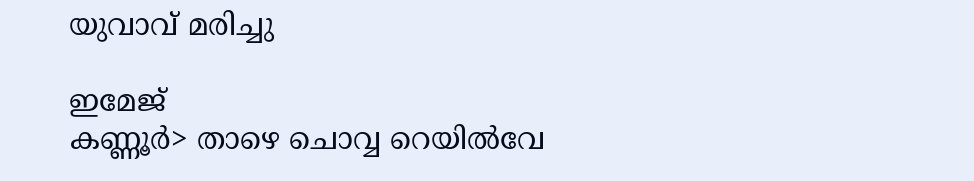യുവാവ് മരിച്ചു

ഇമേജ്
കണ്ണൂർ> താഴെ ചൊവ്വ റെയിൽവേ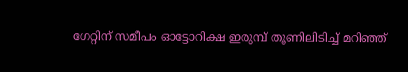ഗേറ്റിന് സമീപം ഓട്ടോറിക്ഷ ഇരുമ്പ് തൂണിലിടിച്ച് മറിഞ്ഞ്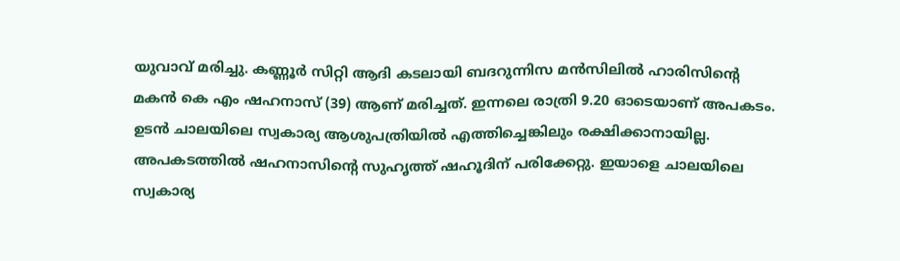യുവാവ് മരിച്ചു. കണ്ണൂർ സിറ്റി ആദി കടലായി ബദറുന്നിസ മൻസിലിൽ ഹാരിസിൻ്റെ മകൻ കെ എം ഷഹനാസ് (39) ആണ് മരിച്ചത്. ഇന്നലെ രാത്രി 9.20 ഓടെയാണ് അപകടം. ഉടൻ ചാലയിലെ സ്വകാര്യ ആശുപത്രിയിൽ എത്തിച്ചെങ്കിലും രക്ഷിക്കാനായില്ല. അപകടത്തിൽ ഷഹനാസിൻ്റെ സുഹൃത്ത് ഷഹൂദിന് പരിക്കേറ്റു. ഇയാളെ ചാലയിലെ സ്വകാര്യ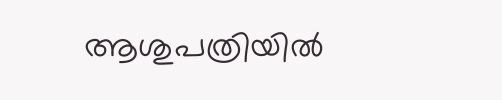ആശുപത്രിയിൽ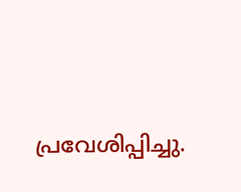പ്രവേശിപ്പിച്ചു.